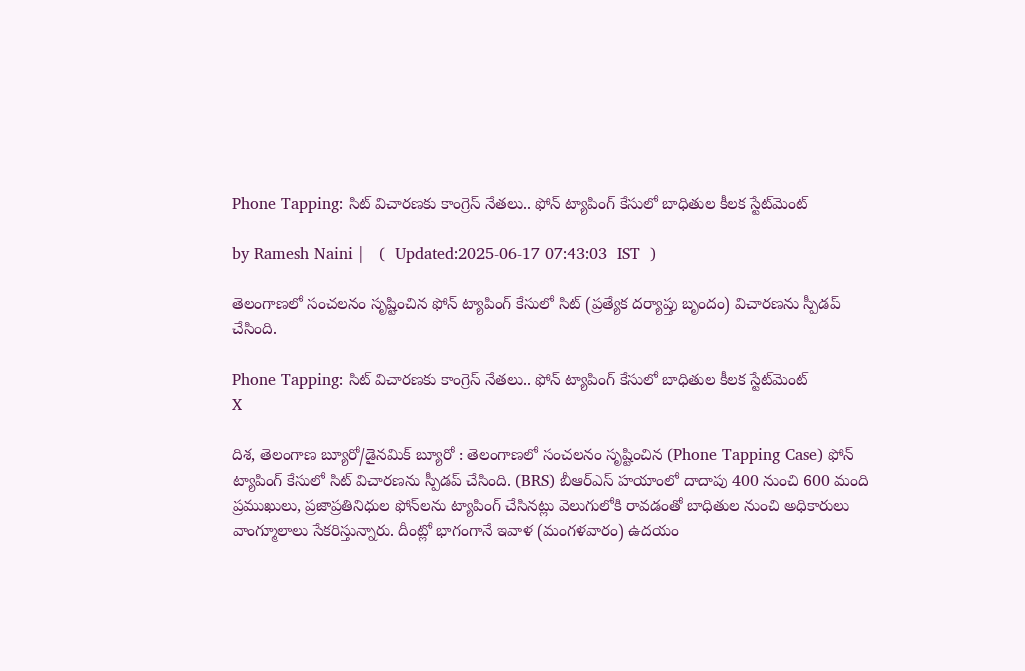Phone Tapping: సిట్ విచారణకు కాంగ్రెస్ నేతలు.. ఫోన్ ట్యాపింగ్ కేసులో బాధితుల కీలక స్టేట్‌మెంట్

by Ramesh Naini |   (  Updated:2025-06-17 07:43:03  IST  )

తెలంగాణలో సంచలనం సృష్టించిన ఫోన్ ట్యాపింగ్ కేసులో సిట్ (ప్రత్యేక దర్యాప్తు బృందం) విచారణను స్పీడప్ చేసింది.

Phone Tapping: సిట్ విచారణకు కాంగ్రెస్ నేతలు.. ఫోన్ ట్యాపింగ్ కేసులో బాధితుల కీలక స్టేట్‌మెంట్
X

దిశ, తెలంగాణ బ్యూరో/డైనమిక్ బ్యూరో : తెలంగాణలో సంచలనం సృష్టించిన (Phone Tapping Case) ఫోన్ ట్యాపింగ్ కేసులో సిట్ విచారణను స్పీడప్ చేసింది. (BRS) బీఆర్ఎస్ హయాంలో దాదాపు 400 నుంచి 600 మంది ప్రముఖులు, ప్రజాప్రతినిధుల ఫోన్‌లను ట్యాపింగ్‌ చేసినట్లు వెలుగులోకి రావడంతో బాధితుల నుంచి అధికారులు వాంగ్మూలాలు సేకరిస్తున్నారు. దీంట్లో భాగంగానే ఇవాళ (మంగళవారం) ఉదయం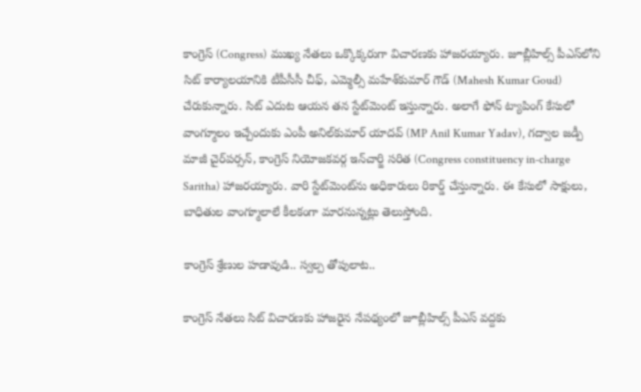కాంగ్రెస్ (Congress) ముఖ్య నేతలు ఒక్కొక్కరుగా విచారణకు హాజరయ్యారు. జూబ్లీహిల్స్ పీఎస్‌‌లోని సిట్ కార్యాలయానికి టీపీసీసీ చీఫ్, ఎమ్మెల్సీ మహేశ్‌కుమార్ గౌడ్ (Mahesh Kumar Goud) చేరుకున్నారు. సిట్ ఎదుట ఆయన తన స్టేట్‌మెంట్ ఇస్తున్నారు. అలాగే ఫోన్ ట్యాపింగ్ కేసులో వాంగ్మూలం ఇచ్చేందుకు ఎంపీ అనిల్‌కుమార్ యాదవ్ (MP Anil Kumar Yadav), గద్వాల జడ్పీ మాజీ చైర్‌పర్సన్‌, కాంగ్రెస్‌ నియోజకవర్గ ఇన్‌చార్జి సరిత (Congress constituency in-charge Saritha) హాజరయ్యారు. వారి స్టేట్‌మెంట్‌ను అధికారులు రికార్డ్ చేస్తున్నారు. ఈ కేసులో సాక్షులు, బాధితుల వాంగ్మూలాలే కీలకంగా మారనున్నట్లు తెలుస్తోంది.

కాంగ్రెస్ శ్రేణుల హడావుడి.. స్వల్ప తోపులాట..

కాంగ్రెస్ నేతలు సిట్ విచారణకు హాజరైన నేపథ్యంలో జూబ్లీహిల్స్ పీఎస్ వద్దకు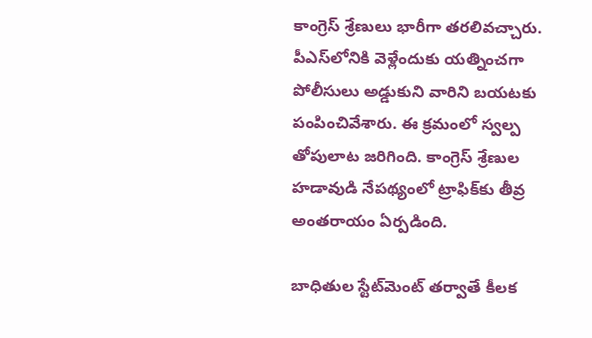కాంగ్రెస్ శ్రేణులు భారీగా తరలివచ్చారు. పీఎస్‌లోనికి వెళ్లేందుకు యత్నించగా పోలీసులు అడ్డుకుని వారిని బయటకు పంపించివేశారు. ఈ క్రమంలో స్వల్ప తోపులాట జరిగింది. కాంగ్రెస్ శ్రేణుల హడావుడి నేపథ్యంలో ట్రాఫిక్‌కు తీవ్ర అంతరాయం ఏర్పడింది.

బాధితుల స్టేట్‌మెంట్ తర్వాతే కీలక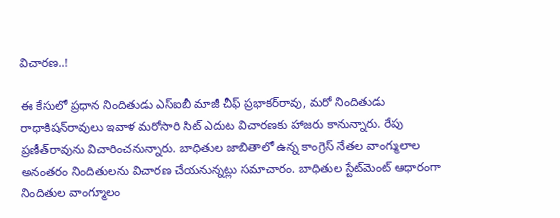విచారణ..!

ఈ కేసులో ప్రధాన నిందితుడు ఎస్‌ఐబీ మాజీ చీఫ్‌ ప్రభాకర్‌‌రావు, మరో నిందితుడు రాధాకిషన్‌రావులు ఇవాళ మరోసారి సిట్‌ ఎదుట విచారణకు హాజరు కానున్నారు. రేపు ప్రణీత్‌‌రావును విచారించనున్నారు. బాధితుల జాబితాలో ఉన్న కాంగ్రెస్ నేతల వాంగ్ములాల అనంతరం నిందితులను విచారణ చేయనున్నట్లు సమాచారం. బాధితుల స్టేట్‌మెంట్ ఆధారంగా నిందితుల వాంగ్మూలం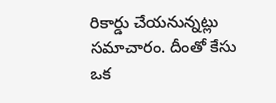రికార్డు చేయనున్నట్లు సమాచారం. దీంతో కేసు ఒక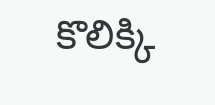కొలిక్కి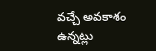వచ్చే అవకాశం ఉన్నట్లు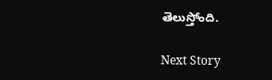తెలుస్తోంది.

Next Story